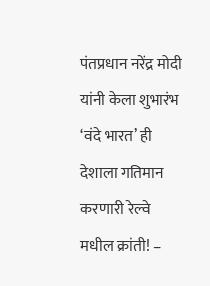पंतप्रधान नरेंद्र मोदी यांनी केला शुभारंभ
‘वंदे भारत’ ही देशाला गतिमान करणारी रेल्वे मधील क्रांती! –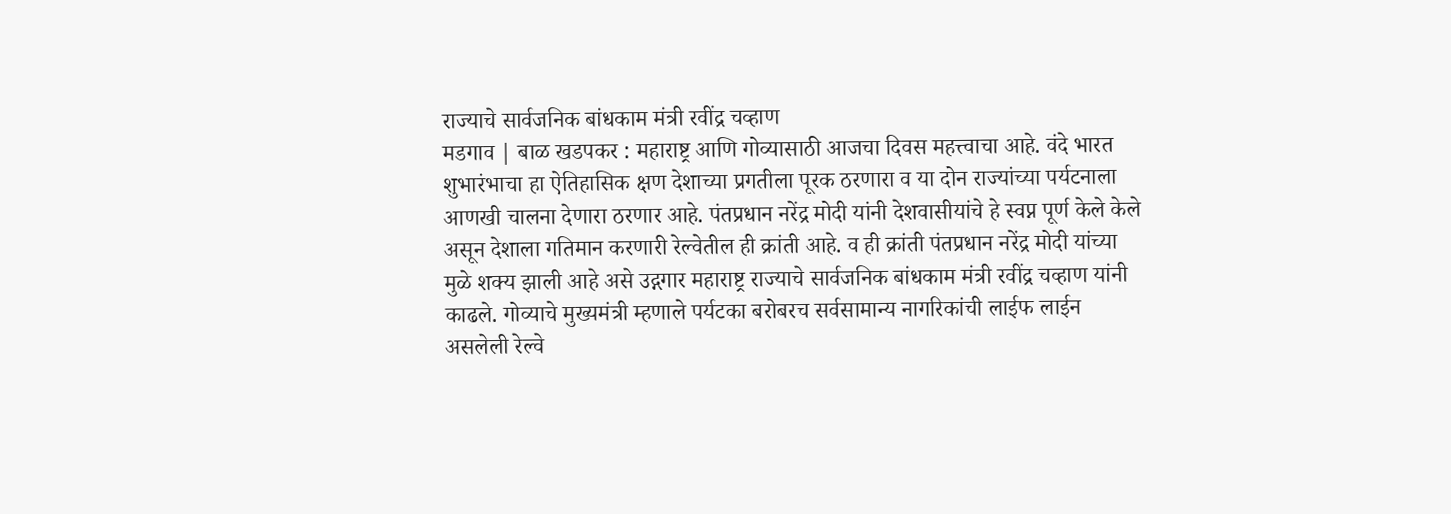राज्याचे सार्वजनिक बांधकाम मंत्री रवींद्र चव्हाण
मडगाव | बाळ खडपकर : महाराष्ट्र आणि गोव्यासाठी आजचा दिवस महत्त्वाचा आहे. वंदे भारत शुभारंभाचा हा ऐतिहासिक क्षण देशाच्या प्रगतीला पूरक ठरणारा व या दोन राज्यांच्या पर्यटनाला आणखी चालना देणारा ठरणार आहे. पंतप्रधान नरेंद्र मोदी यांनी देशवासीयांचे हे स्वप्न पूर्ण केले केले असून देशाला गतिमान करणारी रेल्वेतील ही क्रांती आहे. व ही क्रांती पंतप्रधान नरेंद्र मोदी यांच्या मुळे शक्य झाली आहे असे उद्गगार महाराष्ट्र राज्याचे सार्वजनिक बांधकाम मंत्री रवींद्र चव्हाण यांनी काढले. गोव्याचे मुख्यमंत्री म्हणाले पर्यटका बरोबरच सर्वसामान्य नागरिकांची लाईफ लाईन असलेली रेल्वे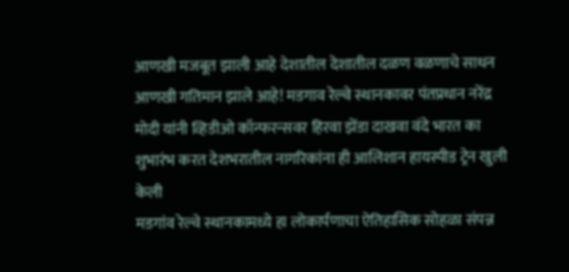आणखी मजबूत झाली आहे देशातील देशातील दळण वळणाचे साधन आणखी गतिमान झाले आहे! मडगाव रेल्वे स्थानकावर पंतप्रधान नरेंद्र मोदी यांनी व्हिडीओ कॉन्फरन्सवर हिरवा झेंडा दाखवा वंदे भारत का शुभारंभ करत देशभरातील नागरिकांना ही आलिशान हायस्पीड ट्रेन खुली केली
मडगांव रेल्वे स्थानकामध्ये हा लोकार्पणाचा ऐतिहासिक सोहळा संपन्न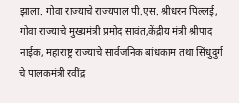झाला. गोवा राज्याचे राज्यपाल पी.एस. श्रीधरन पिल्लई, गोवा राज्याचे मुख्यमंत्री प्रमोद सावंत,केंद्रीय मंत्री श्रीपाद नाईक, महाराष्ट्र राज्याचे सार्वजनिक बांधकाम तथा सिंधुदुर्ग चे पालकमंत्री रवींद्र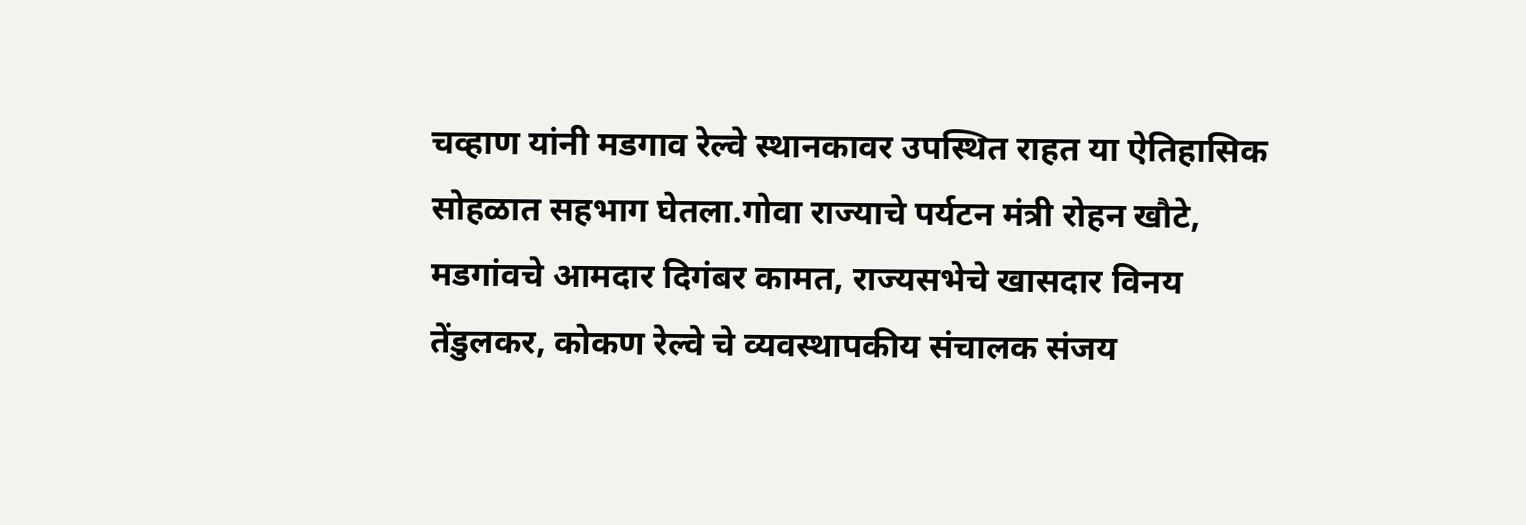चव्हाण यांनी मडगाव रेल्वे स्थानकावर उपस्थित राहत या ऐतिहासिक सोहळात सहभाग घेतला.गोवा राज्याचे पर्यटन मंत्री रोहन खौटे, मडगांवचे आमदार दिगंबर कामत, राज्यसभेचे खासदार विनय तेंडुलकर, कोकण रेल्वे चे व्यवस्थापकीय संचालक संजय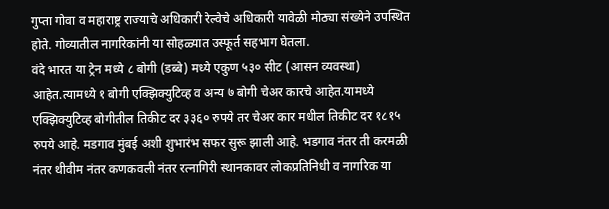गुप्ता गोवा व महाराष्ट्र राज्याचे अधिकारी रेल्वेचे अधिकारी यावेळी मोठ्या संख्येने उपस्थित होते. गोव्यातील नागरिकांनी या सोहळ्यात उस्फूर्त सहभाग घेतला.
वंदे भारत या ट्रेन मध्ये ८ बोगी (डब्बे) मध्ये एकुण ५३० सीट (आसन व्यवस्था) आहेत.त्यामध्ये १ बोगी एक्झिक्युटिव्ह व अन्य ७ बोगी चेअर कारचे आहेत.यामध्ये एक्झिक्युटिव्ह बोगीतील तिकीट दर ३३६० रुपये तर चेअर कार मधील तिकीट दर १८१५ रुपये आहे. मडगाव मुंबई अशी शुभारंभ सफर सुरू झाली आहे. भडगाव नंतर ती करमळी नंतर थीवीम नंतर कणकवली नंतर रत्नागिरी स्थानकावर लोकप्रतिनिधी व नागरिक या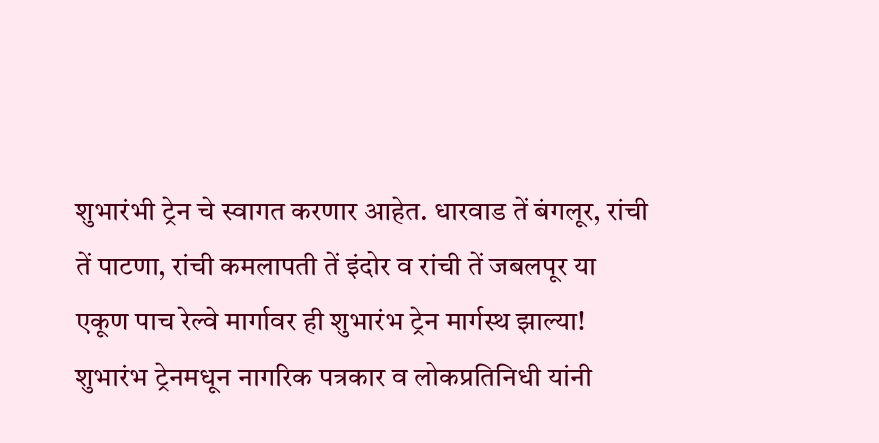शुभारंभी ट्रेन चे स्वागत करणार आहेत. धारवाड तें बंगलूर, रांची तें पाटणा, रांची कमलापती तें इंदोर व रांची तें जबलपूर या एकूण पाच रेल्वे मार्गावर ही शुभारंभ ट्रेन मार्गस्थ झाल्या! शुभारंभ ट्रेनमधून नागरिक पत्रकार व लोकप्रतिनिधी यांनी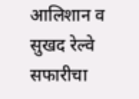आलिशान व सुखद रेल्वे सफारीचा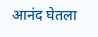आनंद घेतला